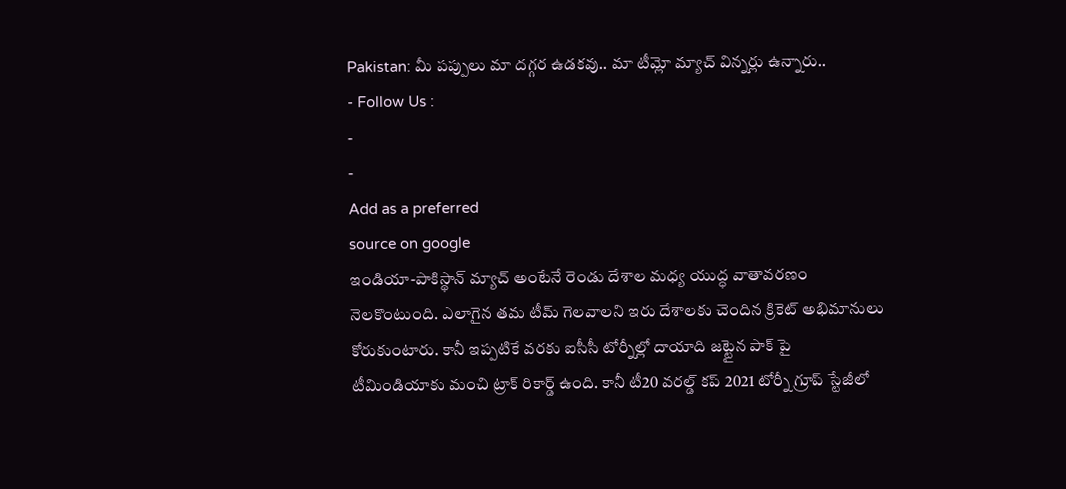Pakistan: మీ పప్పులు మా దగ్గర ఉడకవు.. మా టీమ్లో మ్యాచ్ విన్నర్లు ఉన్నారు..
- Follow Us :
-
-
Add as a preferred
source on google
ఇండియా-పాకిస్థాన్ మ్యాచ్ అంటేనే రెండు దేశాల మధ్య యుద్ధ వాతావరణం నెలకొంటుంది. ఎలాగైన తమ టీమ్ గెలవాలని ఇరు దేశాలకు చెందిన క్రికెట్ అభిమానులు కోరుకుంటారు. కానీ ఇప్పటికే వరకు ఐసీసీ టోర్నీల్లో దాయాది జట్టైన పాక్ పై టీమిండియాకు మంచి ట్రాక్ రికార్డ్ ఉంది. కానీ టీ20 వరల్డ్ కప్ 2021 టోర్నీ గ్రూప్ స్టేజీలో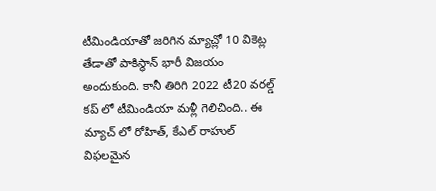టీమిండియాతో జరిగిన మ్యాచ్లో 10 వికెట్ల తేడాతో పాకిస్థాన్ భారీ విజయం అందుకుంది. కానీ తిరిగి 2022 టీ20 వరల్డ్ కప్ లో టీమిండియా మళ్లీ గెలిచింది.. ఈ మ్యాచ్ లో రోహిత్, కేఎల్ రాహుల్ విఫలమైన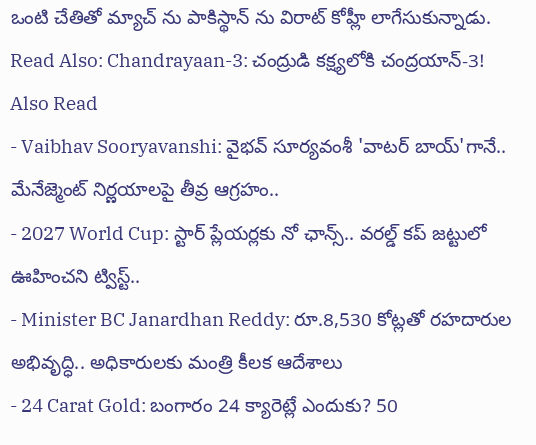ఒంటి చేతితో మ్యాచ్ ను పాకిస్థాన్ ను విరాట్ కోహ్లీ లాగేసుకున్నాడు.
Read Also: Chandrayaan-3: చంద్రుడి కక్ష్యలోకి చంద్రయాన్-3!
Also Read
- Vaibhav Sooryavanshi: వైభవ్ సూర్యవంశీ 'వాటర్ బాయ్'గానే.. మేనేజ్మెంట్ నిర్ణయాలపై తీవ్ర ఆగ్రహం..
- 2027 World Cup: స్టార్ ప్లేయర్లకు నో ఛాన్స్.. వరల్డ్ కప్ జట్టులో ఊహించని ట్విస్ట్..
- Minister BC Janardhan Reddy: రూ.8,530 కోట్లతో రహదారుల అభివృద్ధి.. అధికారులకు మంత్రి కీలక ఆదేశాలు
- 24 Carat Gold: బంగారం 24 క్యారెట్లే ఎందుకు? 50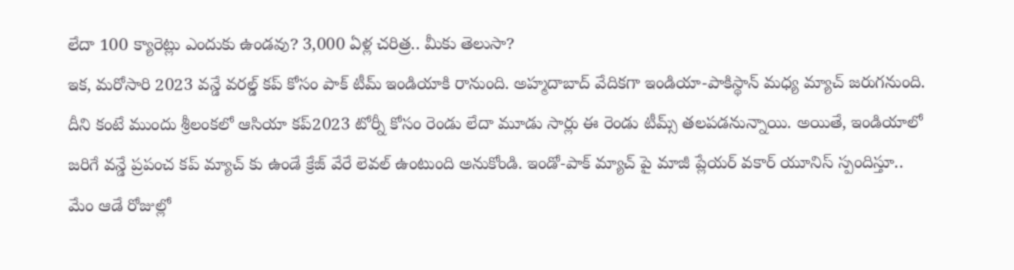లేదా 100 క్యారెట్లు ఎందుకు ఉండవు? 3,000 ఏళ్ల చరిత్ర.. మీకు తెలుసా?
ఇక, మరోసారి 2023 వన్డే వరల్డ్ కప్ కోసం పాక్ టీమ్ ఇండియాకి రానుంది. అహ్మదాబాద్ వేదికగా ఇండియా-పాకిస్థాన్ మధ్య మ్యాచ్ జరుగనుంది. దీని కంటే ముందు శ్రీలంకలో ఆసియా కప్2023 టోర్నీ కోసం రెండు లేదా మూడు సార్లు ఈ రెండు టీమ్స్ తలపడనున్నాయి. అయితే, ఇండియాలో జరిగే వన్డే ప్రపంచ కప్ మ్యాచ్ కు ఉండే క్రేజ్ వేరే లెవల్ ఉంటుంది అనుకోండి. ఇండో-పాక్ మ్యాచ్ పై మాజీ ప్లేయర్ వకార్ యూనిస్ స్పందిస్తూ.. మేం ఆడే రోజుల్లో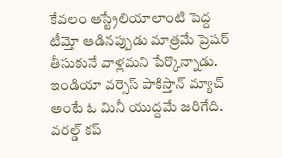కేవలం ఆస్ట్రేలియాలాంటి పెద్ద టీమ్తో ఆడినప్పుడు మాత్రమే ప్రెషర్ తీసుకునే వాళ్లమని పేర్కొన్నాడు. ఇండియా వర్సెస్ పాకిస్తాన్ మ్యాచ్ అంటే ఓ మినీ యుద్దమే జరిగేది. వరల్డ్ కప్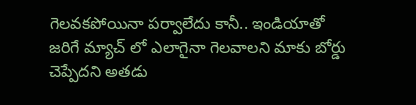గెలవకపోయినా పర్వాలేదు కానీ.. ఇండియాతో జరిగే మ్యాచ్ లో ఎలాగైనా గెలవాలని మాకు బోర్డు చెప్పేదని అతడు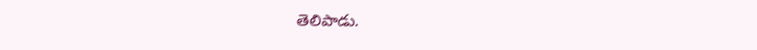తెలిపాడు.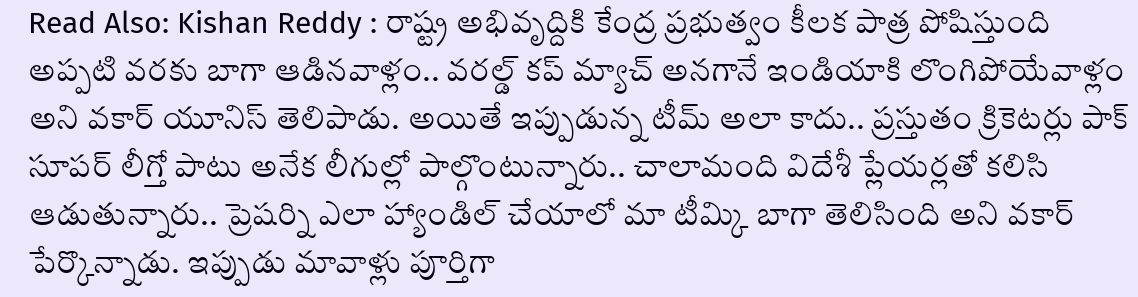Read Also: Kishan Reddy : రాష్ట్ర అభివృద్దికి కేంద్ర ప్రభుత్వం కీలక పాత్ర పోషిస్తుంది
అప్పటి వరకు బాగా ఆడినవాళ్లం.. వరల్డ్ కప్ మ్యాచ్ అనగానే ఇండియాకి లొంగిపోయేవాళ్లం అని వకార్ యూనిస్ తెలిపాడు. అయితే ఇప్పుడున్న టీమ్ అలా కాదు.. ప్రస్తుతం క్రికెటర్లు పాక్ సూపర్ లీగ్తో పాటు అనేక లీగుల్లో పాల్గొంటున్నారు.. చాలామంది విదేశీ ప్లేయర్లతో కలిసి ఆడుతున్నారు.. ప్రెషర్ని ఎలా హ్యాండిల్ చేయాలో మా టీమ్కి బాగా తెలిసింది అని వకార్ పేర్కొన్నాడు. ఇప్పుడు మావాళ్లు పూర్తిగా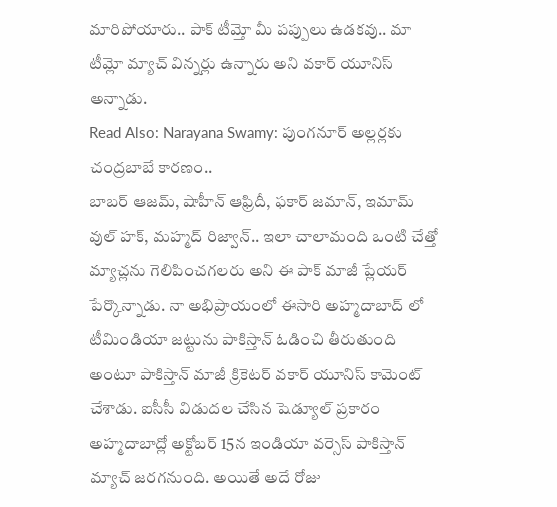మారిపోయారు.. పాక్ టీమ్తో మీ పప్పులు ఉడకవు.. మా టీమ్లో మ్యాచ్ విన్నర్లు ఉన్నారు అని వకార్ యూనిస్ అన్నాడు.
Read Also: Narayana Swamy: పుంగనూర్ అల్లర్లకు చంద్రబాబే కారణం..
బాబర్ ఆజమ్, షాహీన్ ఆఫ్రిదీ, ఫకార్ జమాన్, ఇమామ్ వుల్ హక్, మహ్మద్ రిజ్వాన్.. ఇలా చాలామంది ఒంటి చేత్తో మ్యాచ్లను గెలిపించగలరు అని ఈ పాక్ మాజీ ప్లేయర్ పేర్కొన్నాడు. నా అభిప్రాయంలో ఈసారి అహ్మదాబాద్ లో టీమిండియా జట్టును పాకిస్తాన్ ఓడించి తీరుతుంది అంటూ పాకిస్తాన్ మాజీ క్రికెటర్ వకార్ యూనిస్ కామెంట్ చేశాడు. ఐసీసీ విడుదల చేసిన షెడ్యూల్ ప్రకారం అహ్మదాబాద్లో అక్టోబర్ 15న ఇండియా వర్సెస్ పాకిస్తాన్ మ్యాచ్ జరగనుంది. అయితే అదే రోజు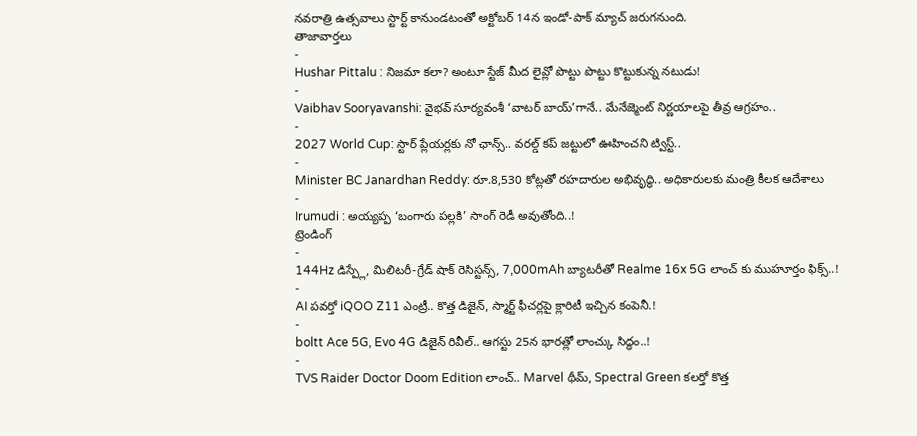నవరాత్రి ఉత్సవాలు స్టార్ట్ కానుండటంతో అక్టోబర్ 14న ఇండో-పాక్ మ్యాచ్ జరుగనుంది.
తాజావార్తలు
-
Hushar Pittalu : నిజమా కలా? అంటూ స్టేజ్ మీద లైవ్లో పొట్టు పొట్టు కొట్టుకున్న నటుడు!
-
Vaibhav Sooryavanshi: వైభవ్ సూర్యవంశీ ‘వాటర్ బాయ్’గానే.. మేనేజ్మెంట్ నిర్ణయాలపై తీవ్ర ఆగ్రహం..
-
2027 World Cup: స్టార్ ప్లేయర్లకు నో ఛాన్స్.. వరల్డ్ కప్ జట్టులో ఊహించని ట్విస్ట్..
-
Minister BC Janardhan Reddy: రూ.8,530 కోట్లతో రహదారుల అభివృద్ధి.. అధికారులకు మంత్రి కీలక ఆదేశాలు
-
Irumudi : అయ్యప్ప ‘బంగారు పల్లకి’ సాంగ్ రెడీ అవుతోంది..!
ట్రెండింగ్
-
144Hz డిస్ప్లే, మిలిటరీ-గ్రేడ్ షాక్ రెసిస్టన్స్, 7,000mAh బ్యాటరీతో Realme 16x 5G లాంచ్ కు ముహూర్తం ఫిక్స్..!
-
AI పవర్తో iQOO Z11 ఎంట్రీ.. కొత్త డిజైన్, స్మార్ట్ ఫీచర్లపై క్లారిటీ ఇచ్చిన కంపెనీ.!
-
boltt Ace 5G, Evo 4G డిజైన్ రివీల్.. ఆగస్టు 25న భారత్లో లాంచ్కు సిద్ధం..!
-
TVS Raider Doctor Doom Edition లాంచ్.. Marvel థీమ్, Spectral Green కలర్తో కొత్త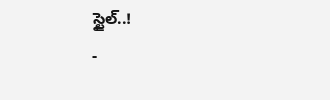స్టైల్..!
-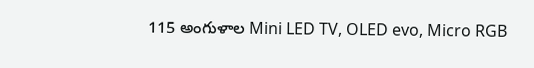115 అంగుళాల Mini LED TV, OLED evo, Micro RGB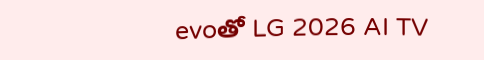evoతో LG 2026 AI TV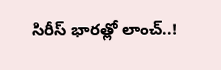సిరీస్ భారత్లో లాంచ్..!